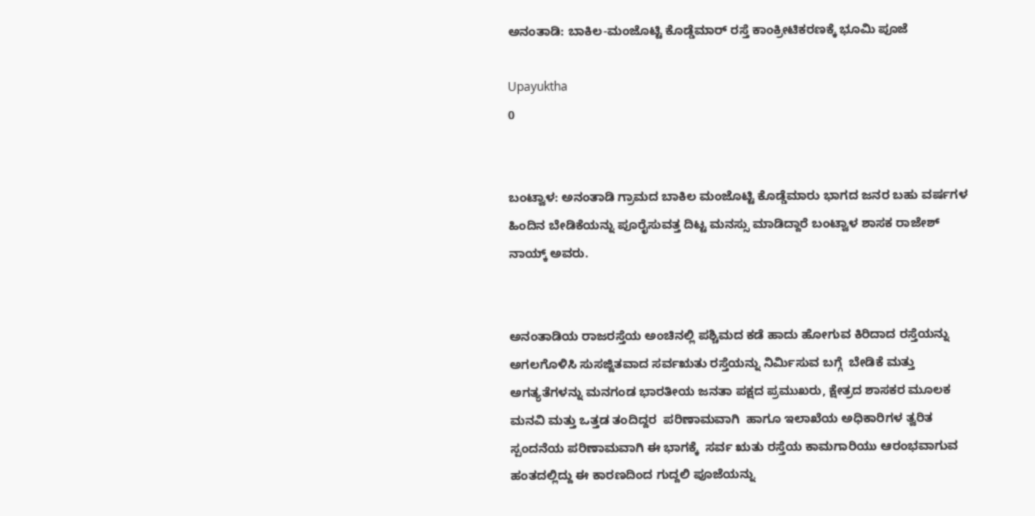ಅನಂತಾಡಿ: ಬಾಕಿಲ-ಮಂಜೊಟ್ಟಿ ಕೊಡ್ಡೆಮಾರ್ ರಸ್ತೆ ಕಾಂಕ್ರೀಟಿಕರಣಕ್ಕೆ ಭೂಮಿ ಪೂಜೆ

Upayuktha
0


ಬಂಟ್ವಾಳ: ಅನಂತಾಡಿ ಗ್ರಾಮದ ಬಾಕಿಲ ಮಂಜೊಟ್ಟಿ ಕೊಡ್ಡೆಮಾರು ಭಾಗದ ಜನರ ಬಹು ವರ್ಷಗಳ ಹಿಂದಿನ ಬೇಡಿಕೆಯನ್ನು ಪೂರೈಸುವತ್ತ ದಿಟ್ಟ ಮನಸ್ಸು ಮಾಡಿದ್ದಾರೆ ಬಂಟ್ವಾಳ ಶಾಸಕ ರಾಜೇಶ್ ನಾಯ್ಕ್ ಅವರು.


ಅನಂತಾಡಿಯ ರಾಜರಸ್ತೆಯ ಅಂಚಿನಲ್ಲಿ ಪಶ್ಚಿಮದ ಕಡೆ ಹಾದು ಹೋಗುವ ಕಿರಿದಾದ ರಸ್ತೆಯನ್ನು ಅಗಲಗೊಳಿಸಿ ಸುಸಜ್ಜಿತವಾದ ಸರ್ವಋತು ರಸ್ತೆಯನ್ನು ನಿರ್ಮಿಸುವ ಬಗ್ಗೆ  ಬೇಡಿಕೆ ಮತ್ತು ಅಗತ್ಯತೆಗಳನ್ನು ಮನಗಂಡ ಭಾರತೀಯ ಜನತಾ ಪಕ್ಷದ ಪ್ರಮುಖರು, ಕ್ಷೇತ್ರದ ಶಾಸಕರ ಮೂಲಕ ಮನವಿ ಮತ್ತು ಒತ್ತಡ ತಂದಿದ್ದರ  ಪರಿಣಾಮವಾಗಿ  ಹಾಗೂ ಇಲಾಖೆಯ ಅಧಿಕಾರಿಗಳ ತ್ವರಿತ ಸ್ಪಂದನೆಯ ಪರಿಣಾಮವಾಗಿ ಈ ಭಾಗಕ್ಕೆ  ಸರ್ವ ಋತು ರಸ್ತೆಯ ಕಾಮಗಾರಿಯು ಆರಂಭವಾಗುವ ಹಂತದಲ್ಲಿದ್ದು ಈ ಕಾರಣದಿಂದ ಗುದ್ದಲಿ ಪೂಜೆಯನ್ನು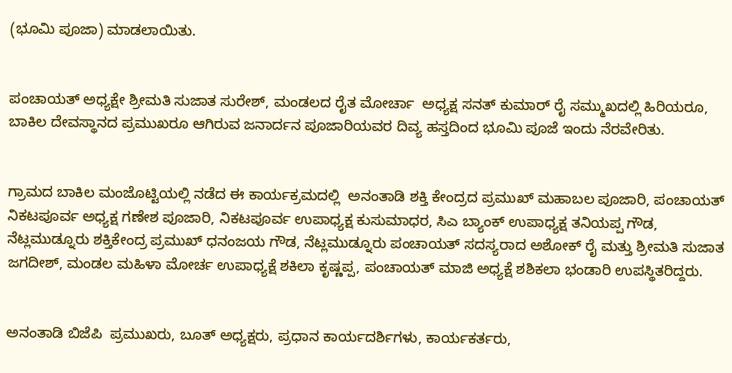(ಭೂಮಿ ಪೂಜಾ) ಮಾಡಲಾಯಿತು.


ಪಂಚಾಯತ್ ಅಧ್ಯಕ್ಷೇ ಶ್ರೀಮತಿ ಸುಜಾತ ಸುರೇಶ್, ಮಂಡಲದ ರೈತ ಮೋರ್ಚಾ  ಅಧ್ಯಕ್ಷ ಸನತ್ ಕುಮಾರ್ ರೈ ಸಮ್ಮುಖದಲ್ಲಿ ಹಿರಿಯರೂ, ಬಾಕಿಲ ದೇವಸ್ಥಾನದ ಪ್ರಮುಖರೂ ಆಗಿರುವ ಜನಾರ್ದನ ಪೂಜಾರಿಯವರ ದಿವ್ಯ ಹಸ್ತದಿಂದ ಭೂಮಿ ಪೂಜೆ ಇಂದು ನೆರವೇರಿತು.


ಗ್ರಾಮದ ಬಾಕಿಲ ಮಂಜೊಟ್ಟಿಯಲ್ಲಿ ನಡೆದ ಈ ಕಾರ್ಯಕ್ರಮದಲ್ಲಿ  ಅನಂತಾಡಿ ಶಕ್ತಿ ಕೇಂದ್ರದ ಪ್ರಮುಖ್ ಮಹಾಬಲ ಪೂಜಾರಿ, ಪಂಚಾಯತ್ ನಿಕಟಪೂರ್ವ ಅಧ್ಯಕ್ಷ ಗಣೇಶ ಪೂಜಾರಿ, ನಿಕಟಪೂರ್ವ ಉಪಾಧ್ಯಕ್ಷ ಕುಸುಮಾಧರ, ಸಿಎ ಬ್ಯಾಂಕ್ ಉಪಾಧ್ಯಕ್ಷ ತನಿಯಪ್ಪ ಗೌಡ, ನೆಟ್ಲಮುಡ್ನೂರು ಶಕ್ತಿಕೇಂದ್ರ ಪ್ರಮುಖ್ ಧನಂಜಯ ಗೌಡ, ನೆಟ್ಲಮುಡ್ನೂರು ಪಂಚಾಯತ್ ಸದಸ್ಯರಾದ ಅಶೋಕ್ ರೈ ಮತ್ತು ಶ್ರೀಮತಿ ಸುಜಾತ ಜಗದೀಶ್, ಮಂಡಲ ಮಹಿಳಾ ಮೋರ್ಚ ಉಪಾಧ್ಯಕ್ಷೆ ಶಕಿಲಾ ಕೃಷ್ಣಪ್ಪ, ಪಂಚಾಯತ್ ಮಾಜಿ ಅಧ್ಯಕ್ಷೆ ಶಶಿಕಲಾ ಭಂಡಾರಿ ಉಪಸ್ಥಿತರಿದ್ದರು.


ಅನಂತಾಡಿ ಬಿಜೆಪಿ  ಪ್ರಮುಖರು, ಬೂತ್‌ ಅಧ್ಯಕ್ಷರು, ಪ್ರಧಾನ ಕಾರ್ಯದರ್ಶಿಗಳು, ಕಾರ್ಯಕರ್ತರು,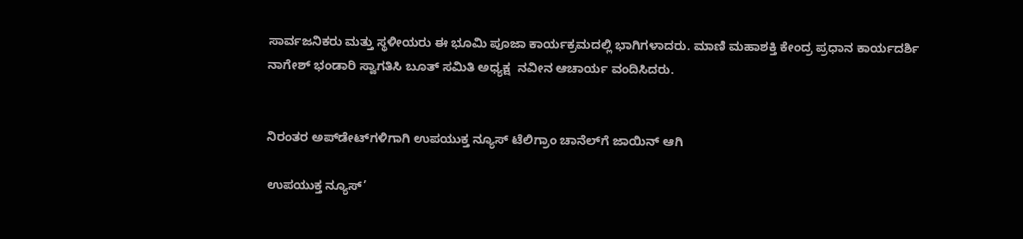ಸಾರ್ವಜನಿಕರು ಮತ್ತು ಸ್ಥಳೀಯರು ಈ ಭೂಮಿ ಪೂಜಾ ಕಾರ್ಯಕ್ರಮದಲ್ಲಿ ಭಾಗಿಗಳಾದರು. ಮಾಣಿ ಮಹಾಶಕ್ತಿ ಕೇಂದ್ರ ಪ್ರಧಾನ ಕಾರ್ಯದರ್ಶಿ ನಾಗೇಶ್ ಭಂಡಾರಿ ಸ್ವಾಗತಿಸಿ ಬೂತ್ ಸಮಿತಿ ಅಧ್ಯಕ್ಷ  ನವೀನ ಆಚಾರ್ಯ ವಂದಿಸಿದರು.


ನಿರಂತರ ಅಪ್‌ಡೇಟ್‌ಗಳಿಗಾಗಿ ಉಪಯುಕ್ತ ನ್ಯೂಸ್‌ ಟೆಲಿಗ್ರಾಂ ಚಾನೆಲ್‌ಗೆ ಜಾಯಿನ್‌ ಆಗಿ

ಉಪಯುಕ್ತ ನ್ಯೂಸ್‌’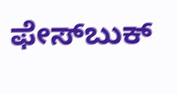ಫೇಸ್‌ಬುಕ್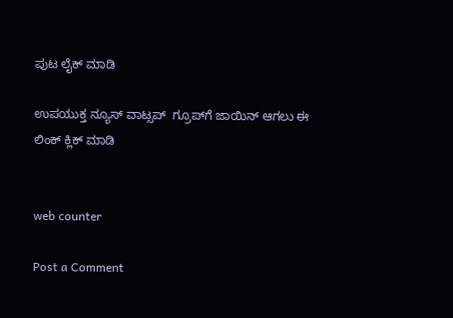ಪುಟ ಲೈಕ್ ಮಾಡಿ

ಉಪಯುಕ್ತ ನ್ಯೂಸ್‌ ವಾಟ್ಸಪ್‌  ಗ್ರೂಪ್‌ಗೆ ಜಾಯಿನ್ ಆಗಲು ಈ ಲಿಂಕ್ ಕ್ಲಿಕ್ ಮಾಡಿ


web counter

Post a Comment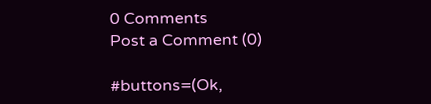0 Comments
Post a Comment (0)

#buttons=(Ok,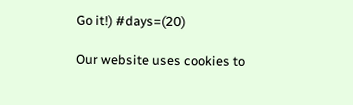Go it!) #days=(20)

Our website uses cookies to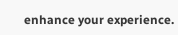enhance your experience.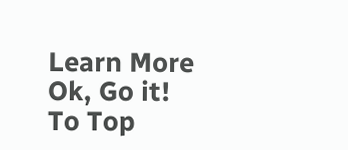Learn More
Ok, Go it!
To Top